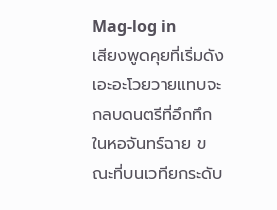Mag-log in
เสียงพูดคุยที่เริ่มดังเอะอะโวยวายแทบจะกลบดนตรีที่อึกทึกในหอจันทร์ฉาย ขณะที่บนเวทียกระดับ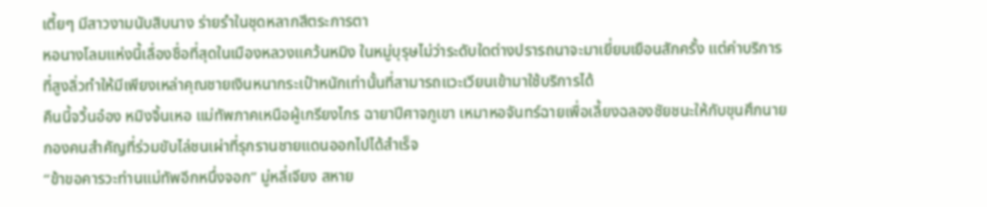เตี้ยๆ มีสาวงามนับสิบนาง ร่ายรำในชุดหลากสีตระการตา
หอนางโลมแห่งนี้เลื่องชื่อที่สุดในเมืองหลวงแคว้นหมิง ในหมู่บุรุษไม่ว่าระดับใดต่างปรารถนาจะมาเยี่ยมเยือนสักครั้ง แต่ค่าบริการที่สูงลิ่วทำให้มีเพียงเหล่าคุณชายเงินหนากระเป๋าหนักเท่านั้นที่สามารถแวะเวียนเข้ามาใช้บริการได้
คืนนี้จวิ้นอ๋อง หมิงจิ้นเหอ แม่ทัพภาคเหนือผู้เกรียงไกร ฉายาปีศาจภูเขา เหมาหอจันทร์ฉายเพื่อเลี้ยงฉลองชัยชนะให้กับขุนศึกนายกองคนสำคัญที่ร่วมขับไล่ชนเผ่าที่รุกรานชายแดนออกไปได้สำเร็จ
“ข้าขอคารวะท่านแม่ทัพอีกหนึ่งจอก” มู่หลี่เจียง สหาย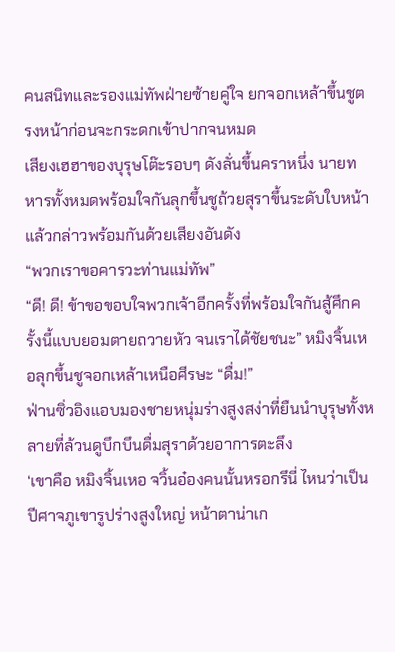คนสนิทและรองแม่ทัพฝ่ายซ้ายคู่ใจ ยกจอกเหล้าขึ้นชูตรงหน้าก่อนจะกระดกเข้าปากจนหมด
เสียงเฮฮาของบุรุษโต๊ะรอบๆ ดังลั่นขึ้นคราหนึ่ง นายทหารทั้งหมดพร้อมใจกันลุกขึ้นชูถ้วยสุราขึ้นระดับใบหน้าแล้วกล่าวพร้อมกันด้วยเสียงอันดัง
“พวกเราขอคารวะท่านแม่ทัพ”
“ดี! ดี! ข้าขอขอบใจพวกเจ้าอีกครั้งที่พร้อมใจกันสู้ศึกครั้งนี้แบบยอมตายถวายหัว จนเราได้ชัยชนะ” หมิงจิ้นเหอลุกขึ้นชูจอกเหล้าเหนือศีรษะ “ดื่ม!”
ฟ่านซิ่วอิงแอบมองชายหนุ่มร่างสูงสง่าที่ยืนนำบุรุษทั้งหลายที่ล้วนดูบึกบึนดื่มสุราด้วยอาการตะลึง
‘เขาคือ หมิงจิ้นเหอ จวิ้นอ๋องคนนั้นหรอกรึนี่ ไหนว่าเป็นปีศาจภูเขารูปร่างสูงใหญ่ หน้าตาน่าเก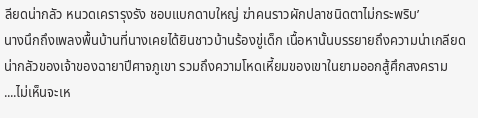ลียดน่ากลัว หนวดเครารุงรัง ชอบแบกดาบใหญ่ ฆ่าคนราวผักปลาชนิดตาไม่กระพริบ’
นางนึกถึงเพลงพื้นบ้านที่นางเคยได้ยินชาวบ้านร้องขู่เด็ก เนื้อหานั้นบรรยายถึงความน่าเกลียดน่ากลัวของเจ้าของฉายาปีศาจภูเขา รวมถึงความโหดเหี้ยมของเขาในยามออกสู้ศึกสงคราม
....ไม่เห็นจะเห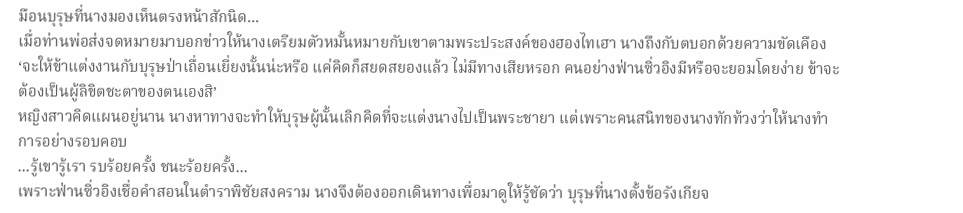มือนบุรุษที่นางมองเห็นตรงหน้าสักนิด...
เมื่อท่านพ่อส่งจดหมายมาบอกข่าวให้นางเตรียมตัวหมั้นหมายกับเขาตามพระประสงค์ของฮองไทเฮา นางถึงกับตบอกด้วยความขัดเคือง
‘จะให้ข้าแต่งงานกับบุรุษป่าเถื่อนเยี่ยงนั้นน่ะหรือ แค่คิดก็สยดสยองแล้ว ไม่มีทางเสียหรอก คนอย่างฟ่านซิ่วอิงมีหรือจะยอมโดยง่าย ข้าจะต้องเป็นผู้ลิขิตชะตาของตนเองสิ’
หญิงสาวคิดแผนอยู่นาน นางหาทางจะทำให้บุรุษผู้นั้นเลิกคิดที่จะแต่งนางไปเป็นพระชายา แต่เพราะคนสนิทของนางทักท้วงว่าให้นางทำการอย่างรอบคอบ
...รู้เขารู้เรา รบร้อยครั้ง ชนะร้อยครั้ง...
เพราะฟ่านซิ่วอิงเชื่อคำสอนในตำราพิชัยสงคราม นางจึงต้องออกเดินทางเพื่อมาดูให้รู้ชัดว่า บุรุษที่นางตั้งข้อรังเกียจ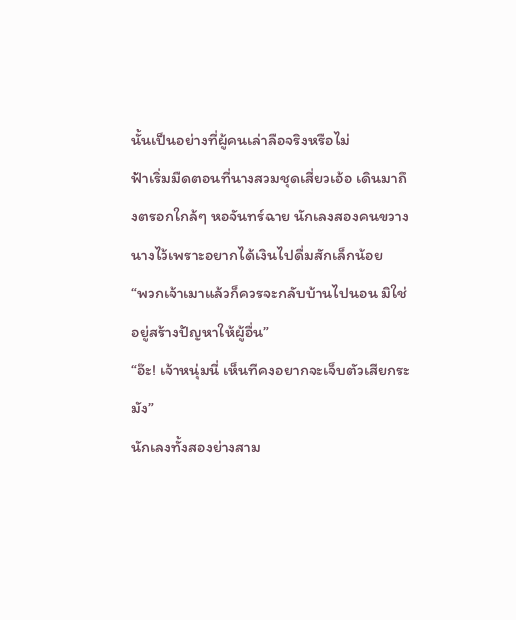นั้นเป็นอย่างที่ผู้คนเล่าลือจริงหรือไม่
ฟ้าเริ่มมืดตอนที่นางสวมชุดเสี่ยวเอ้อ เดินมาถึงตรอกใกล้ๆ หอจันทร์ฉาย นักเลงสองคนขวางนางไว้เพราะอยากได้เงินไปดื่มสักเล็กน้อย
“พวกเจ้าเมาแล้วก็ควรจะกลับบ้านไปนอน มิใช่อยู่สร้างปัญหาให้ผู้อื่น”
“อ๊ะ! เจ้าหนุ่มนี่ เห็นทีคงอยากจะเจ็บตัวเสียกระมัง”
นักเลงทั้งสองย่างสาม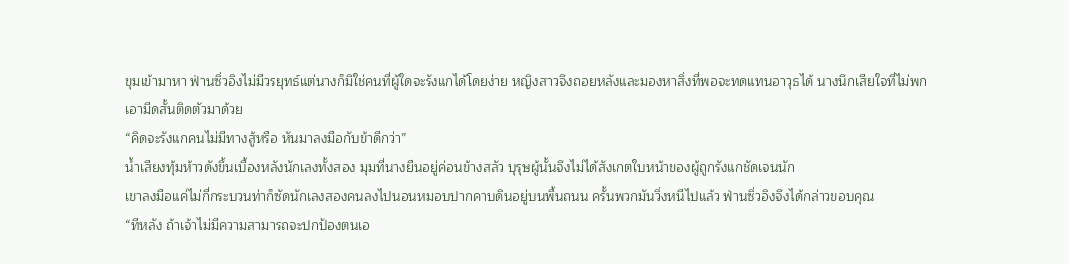ขุมเข้ามาหา ฟ่านซิ่วอิงไม่มีวรยุทธ์แต่นางก็มิใช่คนที่ผู้ใดจะรังแกได้โดยง่าย หญิงสาวจึงถอยหลังและมองหาสิ่งที่พอจะทดแทนอาวุธได้ นางนึกเสียใจที่ไม่พกเอามีดสั้นติดตัวมาด้วย
“คิดจะรังแกคนไม่มีทางสู้หรือ หันมาลงมือกับข้าดีกว่า”
น้ำเสียงทุ้มห้าวดังขึ้นเบื้องหลังนักเลงทั้งสอง มุมที่นางยืนอยู่ค่อนข้างสลัว บุรุษผู้นั้นจึงไม่ได้สังเกตใบหน้าของผู้ถูกรังแกชัดเจนนัก
เขาลงมือแค่ไม่กี่กระบวนท่าก็ซัดนักเลงสองคนลงไปนอนหมอบปากคาบดินอยู่บนพื้นถนน ครั้นพวกมันวิ่งหนีไปแล้ว ฟ่านซิ่วอิงจึงได้กล่าวขอบคุณ
“ทีหลัง ถ้าเจ้าไม่มีความสามารถจะปกป้องตนเอ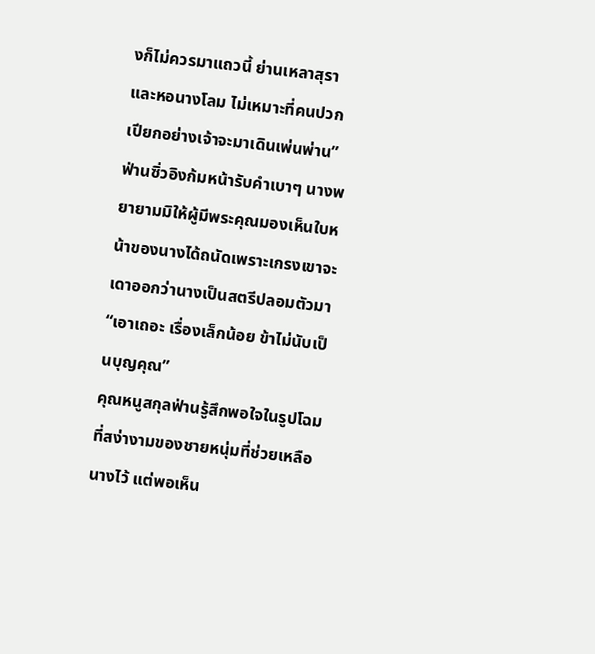งก็ไม่ควรมาแถวนี้ ย่านเหลาสุราและหอนางโลม ไม่เหมาะที่คนปวกเปียกอย่างเจ้าจะมาเดินเพ่นพ่าน”
ฟ่านซิ่วอิงก้มหน้ารับคำเบาๆ นางพยายามมิให้ผู้มีพระคุณมองเห็นใบหน้าของนางได้ถนัดเพราะเกรงเขาจะเดาออกว่านางเป็นสตรีปลอมตัวมา
“เอาเถอะ เรื่องเล็กน้อย ข้าไม่นับเป็นบุญคุณ”
คุณหนูสกุลฟ่านรู้สึกพอใจในรูปโฉมที่สง่างามของชายหนุ่มที่ช่วยเหลือนางไว้ แต่พอเห็น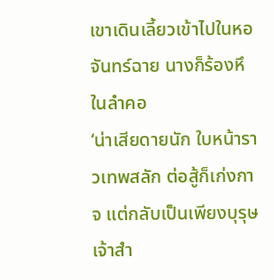เขาเดินเลี้ยวเข้าไปในหอจันทร์ฉาย นางก็ร้องหึในลำคอ
‘น่าเสียดายนัก ใบหน้าราวเทพสลัก ต่อสู้ก็เก่งกาจ แต่กลับเป็นเพียงบุรุษเจ้าสำ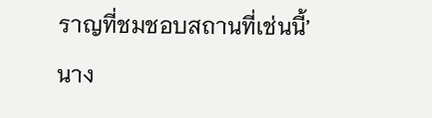ราญที่ชมชอบสถานที่เช่นนี้’
นาง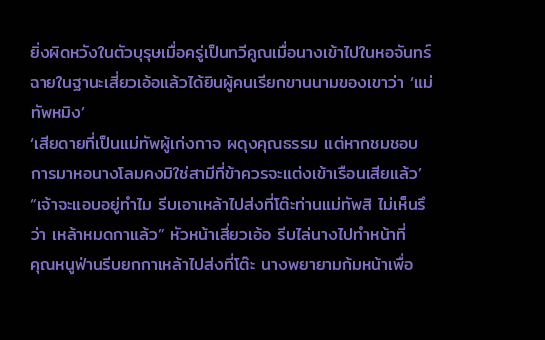ยิ่งผิดหวังในตัวบุรุษเมื่อครู่เป็นทวีคูณเมื่อนางเข้าไปในหอจันทร์ฉายในฐานะเสี่ยวเอ้อแล้วได้ยินผู้คนเรียกขานนามของเขาว่า ‘แม่ทัพหมิง’
‘เสียดายที่เป็นแม่ทัพผู้เก่งกาจ ผดุงคุณธรรม แต่หากชมชอบการมาหอนางโลมคงมิใช่สามีที่ข้าควรจะแต่งเข้าเรือนเสียแล้ว’
“เจ้าจะแอบอยู่ทำไม รีบเอาเหล้าไปส่งที่โต๊ะท่านแม่ทัพสิ ไม่เห็นรึว่า เหล้าหมดกาแล้ว” หัวหน้าเสี่ยวเอ้อ รีบไล่นางไปทำหน้าที่
คุณหนูฟ่านรีบยกกาเหล้าไปส่งที่โต๊ะ นางพยายามก้มหน้าเพื่อ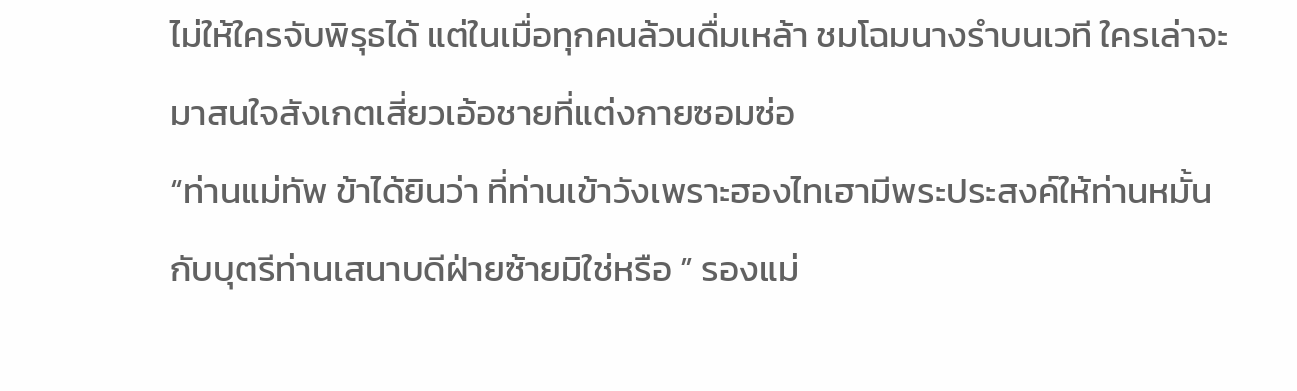ไม่ให้ใครจับพิรุธได้ แต่ในเมื่อทุกคนล้วนดื่มเหล้า ชมโฉมนางรำบนเวที ใครเล่าจะมาสนใจสังเกตเสี่ยวเอ้อชายที่แต่งกายซอมซ่อ
“ท่านแม่ทัพ ข้าได้ยินว่า ที่ท่านเข้าวังเพราะฮองไทเฮามีพระประสงค์ให้ท่านหมั้นกับบุตรีท่านเสนาบดีฝ่ายซ้ายมิใช่หรือ ” รองแม่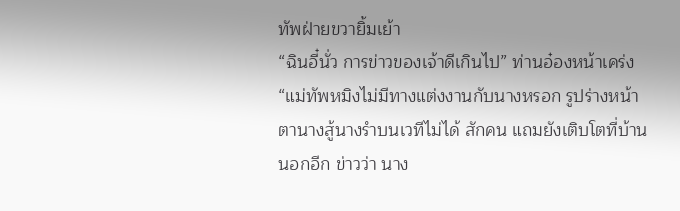ทัพฝ่ายขวายิ้มเย้า
“ฉินอี๋นั่ว การข่าวของเจ้าดีเกินไป” ท่านอ๋องหน้าเคร่ง
“แม่ทัพหมิงไม่มีทางแต่งงานกับนางหรอก รูปร่างหน้าตานางสู้นางรำบนเวทีไม่ได้ สักคน แถมยังเติบโตที่บ้านนอกอีก ข่าวว่า นาง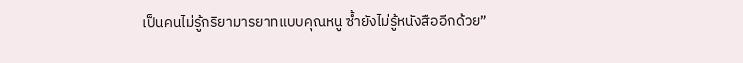เป็นคนไม่รู้กริยามารยาทแบบคุณหนู ซ้ำยังไม่รู้หนังสืออีกด้วย”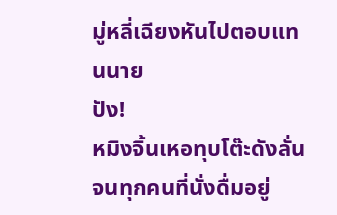มู่หลี่เฉียงหันไปตอบแทนนาย
ปัง!
หมิงจิ้นเหอทุบโต๊ะดังลั่นจนทุกคนที่นั่งดื่มอยู่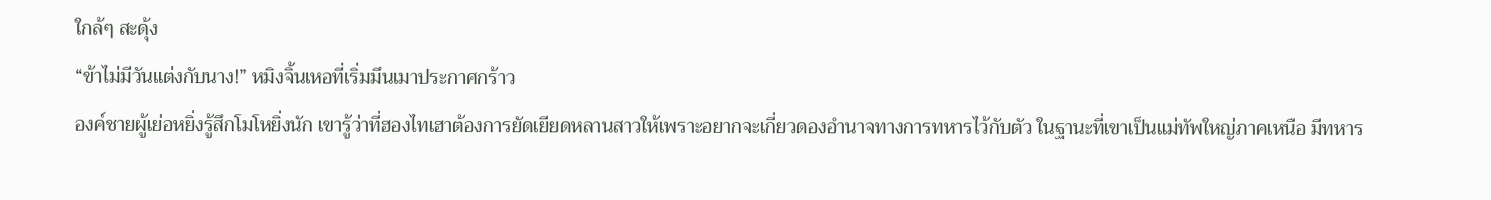ใกล้ๆ สะดุ้ง
“ข้าไม่มีวันแต่งกับนาง!” หมิงจิ้นเหอที่เริ่มมึนเมาประกาศกร้าว
องค์ชายผู้เย่อหยิ่งรู้สึกโมโหยิ่งนัก เขารู้ว่าที่ฮองไทเฮาต้องการยัดเยียดหลานสาวให้เพราะอยากจะเกี่ยวดองอำนาจทางการทหารไว้กับตัว ในฐานะที่เขาเป็นแม่ทัพใหญ่ภาคเหนือ มีทหาร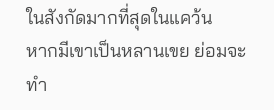ในสังกัดมากที่สุดในแคว้น
หากมีเขาเป็นหลานเขย ย่อมจะทำ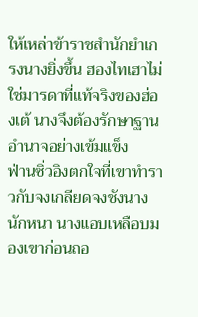ให้เหล่าข้าราชสำนักยำเกรงนางยิ่งขึ้น ฮองไทเฮาไม่ใช่มารดาที่แท้จริงของฮ่องเต้ นางจึงต้องรักษาฐานอำนาจอย่างเข้มแข็ง
ฟ่านซิ่วอิงตกใจที่เขาทำราวกับจงเกลียดจงชังนางนักหนา นางแอบเหลือบมองเขาก่อนถอ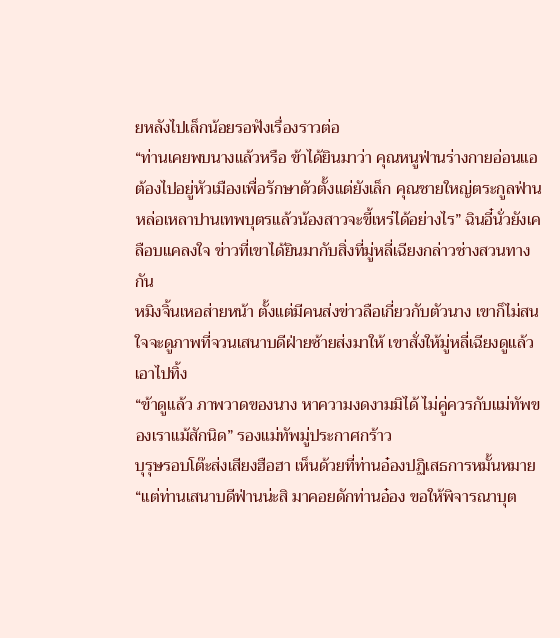ยหลังไปเล็กน้อยรอฟังเรื่องราวต่อ
“ท่านเคยพบนางแล้วหรือ ข้าได้ยินมาว่า คุณหนูฟ่านร่างกายอ่อนแอต้องไปอยู่หัวเมืองเพื่อรักษาตัวตั้งแต่ยังเล็ก คุณชายใหญ่ตระกูลฟ่านหล่อเหลาปานเทพบุตรแล้วน้องสาวจะขี้เหร่ได้อย่างไร” ฉินอี๋นั่วยังเคลือบแคลงใจ ข่าวที่เขาได้ยินมากับสิ่งที่มู่หลี่เฉียงกล่าวช่างสวนทางกัน
หมิงจิ้นเหอส่ายหน้า ตั้งแต่มีคนส่งข่าวลือเกี่ยวกับตัวนาง เขาก็ไม่สนใจจะดูภาพที่จวนเสนาบดีฝ่ายซ้ายส่งมาให้ เขาสั่งให้มู่หลี่เฉียงดูแล้วเอาไปทิ้ง
“ข้าดูแล้ว ภาพวาดของนาง หาความงดงามมิได้ ไม่คู่ควรกับแม่ทัพของเราแม้สักนิด” รองแม่ทัพมู่ประกาศกร้าว
บุรุษรอบโต๊ะส่งเสียงฮือฮา เห็นด้วยที่ท่านอ๋องปฏิเสธการหมั้นหมาย
“แต่ท่านเสนาบดีฟ่านน่ะสิ มาคอยดักท่านอ๋อง ขอให้พิจารณาบุต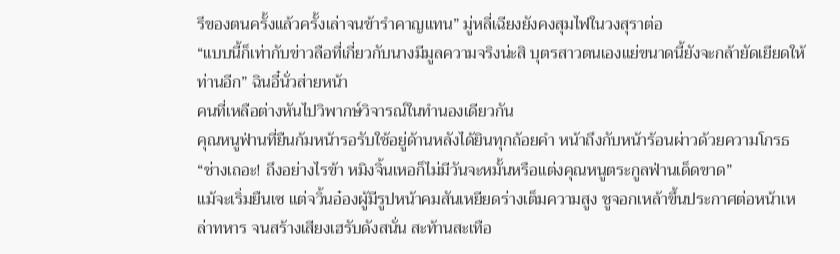รีของตนครั้งแล้วครั้งเล่าจนข้ารำคาญแทน” มู่หลี่เฉียงยังคงสุมไฟในวงสุราต่อ
“แบบนี้ก็เท่ากับข่าวลือที่เกี่ยวกับนางมีมูลความจริงน่ะสิ บุตรสาวตนเองแย่ขนาดนี้ยังจะกล้ายัดเยียดให้ท่านอีก” ฉินอี๋นั่วส่ายหน้า
คนที่เหลือต่างหันไปวิพากษ์วิจารณ์ในทำนองเดียวกัน
คุณหนูฟ่านที่ยืนก้มหน้ารอรับใช้อยู่ด้านหลังได้ยินทุกถ้อยคำ หน้าถึงกับหน้าร้อนผ่าวด้วยความโกรธ
“ช่างเถอะ! ถึงอย่างไรข้า หมิงจิ้นเหอก็ไม่มีวันจะหมั้นหรือแต่งคุณหนูตระกูลฟ่านเด็ดขาด”
แม้จะเริ่มยืนเซ แต่จวิ้นอ๋องผู้มีรูปหน้าคมสันเหยียดร่างเต็มความสูง ชูจอกเหล้าขึ้นประกาศต่อหน้าเหล่าทหาร จนสร้างเสียงเฮรับดังสนั่น สะท้านสะเทือ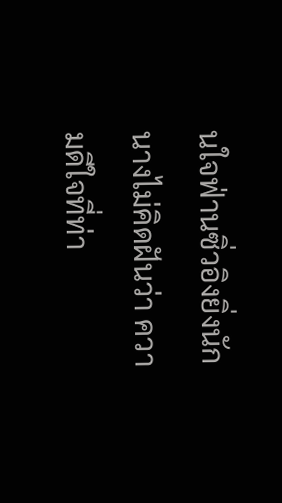นใจฟ่านซิ่วอิงยิ่งนัก
นางไม่คิดฝันว่า ความดีใจที่ท่า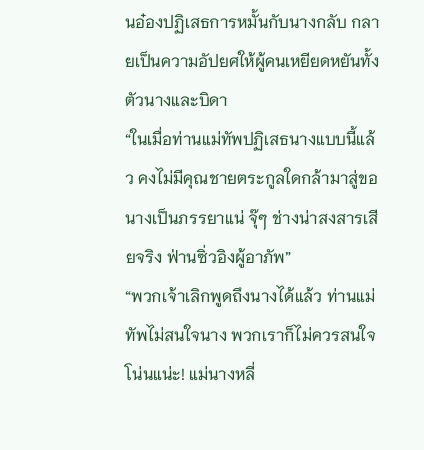นอ๋องปฏิเสธการหมั้นกับนางกลับ กลายเป็นความอัปยศให้ผู้คนเหยียดหยันทั้งตัวนางและบิดา
“ในเมื่อท่านแม่ทัพปฏิเสธนางแบบนี้แล้ว คงไม่มีคุณชายตระกูลใดกล้ามาสู่ขอนางเป็นภรรยาแน่ จุ๊ๆ ช่างน่าสงสารเสียจริง ฟ่านซิ่วอิงผู้อาภัพ”
“พวกเจ้าเลิกพูดถึงนางได้แล้ว ท่านแม่ทัพไม่สนใจนาง พวกเราก็ไม่ควรสนใจ โน่นแน่ะ! แม่นางหลี่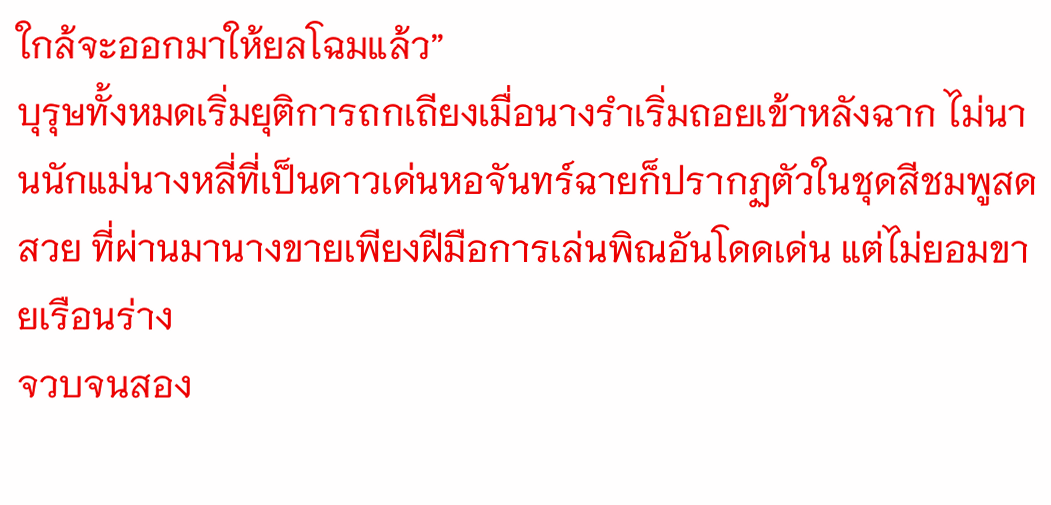ใกล้จะออกมาให้ยลโฉมแล้ว”
บุรุษทั้งหมดเริ่มยุติการถกเถียงเมื่อนางรำเริ่มถอยเข้าหลังฉาก ไม่นานนักแม่นางหลี่ที่เป็นดาวเด่นหอจันทร์ฉายก็ปรากฏตัวในชุดสีชมพูสดสวย ที่ผ่านมานางขายเพียงฝีมือการเล่นพิณอันโดดเด่น แต่ไม่ยอมขายเรือนร่าง
จวบจนสอง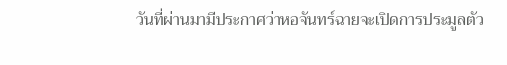วันที่ผ่านมามีประกาศว่าหอจันทร์ฉายจะเปิดการประมูลตัว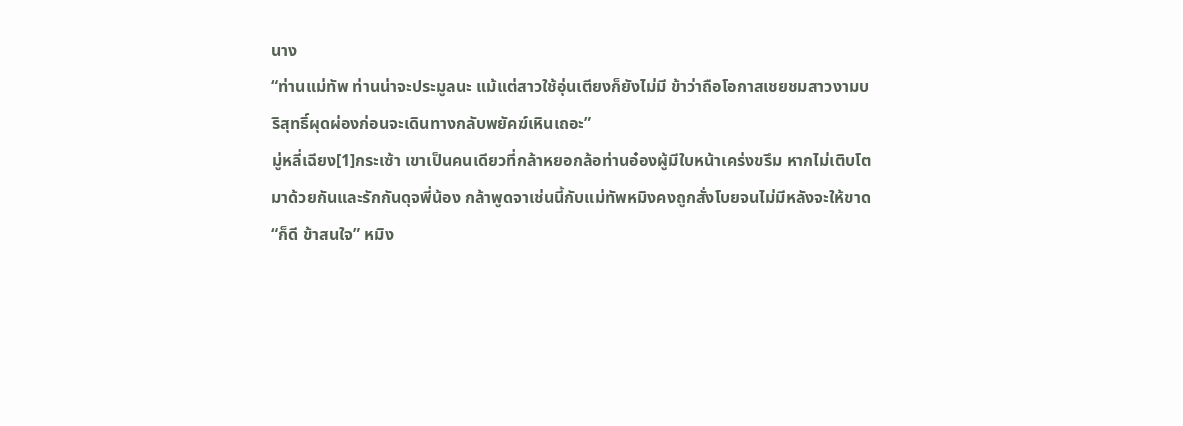นาง
“ท่านแม่ทัพ ท่านน่าจะประมูลนะ แม้แต่สาวใช้อุ่นเตียงก็ยังไม่มี ข้าว่าถือโอกาสเชยชมสาวงามบริสุทธิ์ผุดผ่องก่อนจะเดินทางกลับพยัคฆ์เหินเถอะ”
มู่หลี่เฉียง[1]กระเซ้า เขาเป็นคนเดียวที่กล้าหยอกล้อท่านอ๋องผู้มีใบหน้าเคร่งขรึม หากไม่เติบโตมาด้วยกันและรักกันดุจพี่น้อง กล้าพูดจาเช่นนี้กับแม่ทัพหมิงคงถูกสั่งโบยจนไม่มีหลังจะให้ขาด
“ก็ดี ข้าสนใจ” หมิง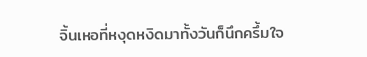จิ้นเหอที่หงุดหงิดมาทั้งวันก็นึกครึ้มใจ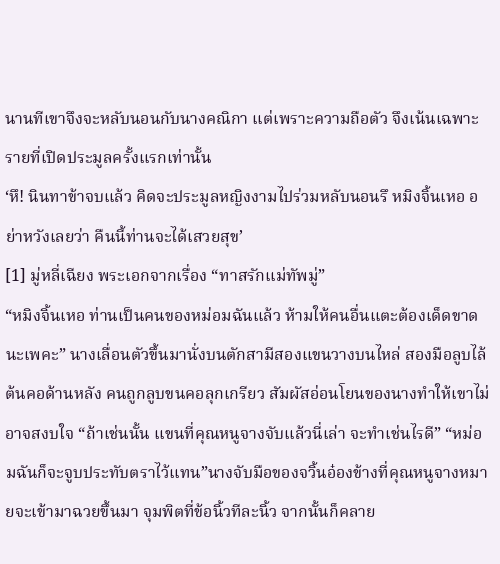นานทีเขาจึงจะหลับนอนกับนางคณิกา แต่เพราะความถือตัว จึงเน้นเฉพาะรายที่เปิดประมูลครั้งแรกเท่านั้น
‘หึ! นินทาข้าจบแล้ว คิดจะประมูลหญิงงามไปร่วมหลับนอนรึ หมิงจิ้นเหอ อย่าหวังเลยว่า คืนนี้ท่านจะได้เสวยสุข’
[1] มู่หลี่เฉียง พระเอกจากเรื่อง “ทาสรักแม่ทัพมู่”
“หมิงจิ้นเหอ ท่านเป็นคนของหม่อมฉันแล้ว ห้ามให้คนอื่นแตะต้องเด็ดขาดนะเพคะ” นางเลื่อนตัวขึ้นมานั่งบนตักสามีสองแขนวางบนไหล่ สองมือลูบไล้ต้นคอด้านหลัง คนถูกลูบขนคอลุกเกรียว สัมผัสอ่อนโยนของนางทำให้เขาไม่อาจสงบใจ “ถ้าเช่นนั้น แขนที่คุณหนูจางจับแล้วนี่เล่า จะทำเช่นไรดี” “หม่อมฉันก็จะจูบประทับตราไว้แทน”นางจับมือของจวิ้นอ๋องข้างที่คุณหนูจางหมายจะเข้ามาฉวยขึ้นมา จุมพิตที่ข้อนิ้วทีละนิ้ว จากนั้นก็คลาย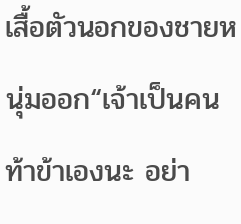เสื้อตัวนอกของชายหนุ่มออก“เจ้าเป็นคนท้าข้าเองนะ อย่า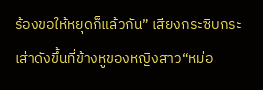ร้องขอให้หยุดก็แล้วกัน” เสียงกระซิบกระเส่าดังขึ้นที่ข้างหูของหญิงสาว“หม่อ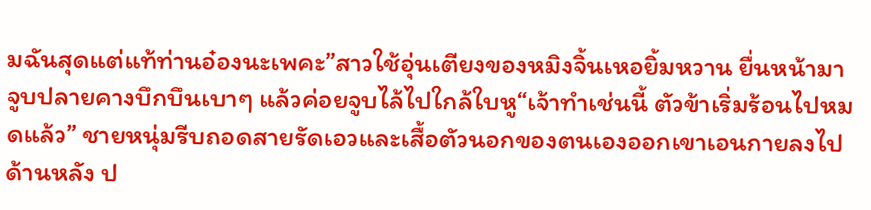มฉันสุดแต่แท้ท่านอ๋องนะเพคะ”สาวใช้อุ่นเตียงของหมิงจิ้นเหอยิ้มหวาน ยื่นหน้ามาจูบปลายคางบึกบึนเบาๆ แล้วค่อยจูบไล้ไปใกล้ใบหู“เจ้าทำเช่นนี้ ตัวข้าเริ่มร้อนไปหมดแล้ว” ชายหนุ่มรีบถอดสายรัดเอวและเสื้อตัวนอกของตนเองออกเขาเอนกายลงไปด้านหลัง ป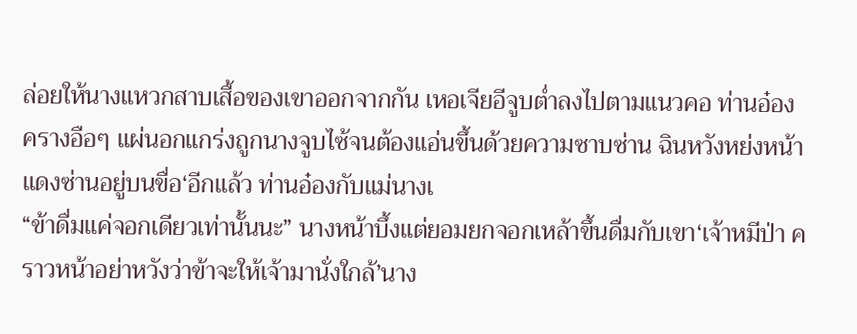ล่อยให้นางแหวกสาบเสื้อของเขาออกจากกัน เหอเจียอีจูบต่ำลงไปตามแนวคอ ท่านอ๋องครางอือๆ แผ่นอกแกร่งถูกนางจูบไซ้จนต้องแอ่นขึ้นด้วยความซาบซ่าน ฉินหวังหย่งหน้าแดงซ่านอยู่บนขื่อ‘อีกแล้ว ท่านอ๋องกับแม่นางเ
“ข้าดื่มแค่จอกเดียวเท่านั้นนะ” นางหน้าบึ้งแต่ยอมยกจอกเหล้าขึ้นดื่มกับเขา‘เจ้าหมีป่า คราวหน้าอย่าหวังว่าข้าจะให้เจ้ามานั่งใกล้’นาง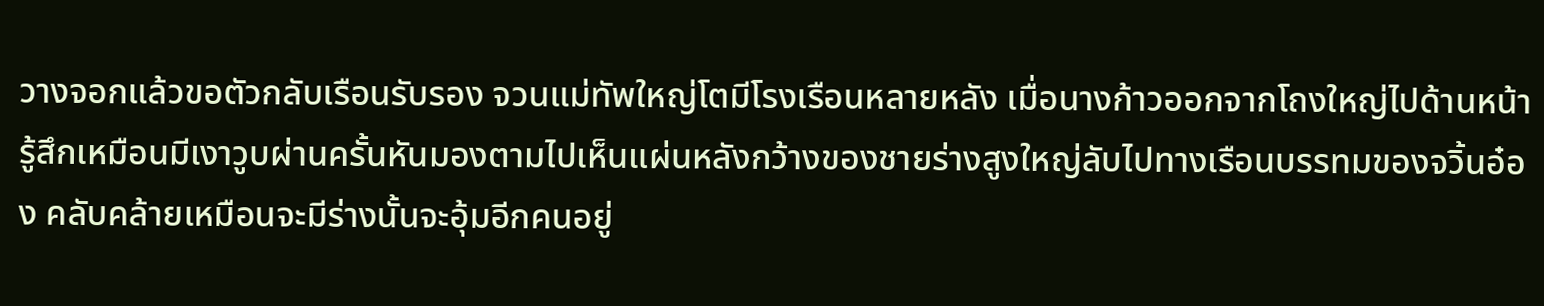วางจอกแล้วขอตัวกลับเรือนรับรอง จวนแม่ทัพใหญ่โตมีโรงเรือนหลายหลัง เมื่อนางก้าวออกจากโถงใหญ่ไปด้านหน้ารู้สึกเหมือนมีเงาวูบผ่านครั้นหันมองตามไปเห็นแผ่นหลังกว้างของชายร่างสูงใหญ่ลับไปทางเรือนบรรทมของจวิ้นอ๋อง คลับคล้ายเหมือนจะมีร่างนั้นจะอุ้มอีกคนอยู่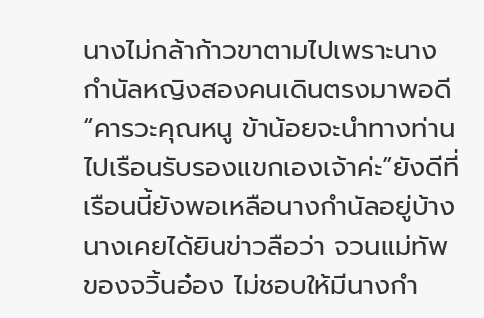นางไม่กล้าก้าวขาตามไปเพราะนางกำนัลหญิงสองคนเดินตรงมาพอดี“คารวะคุณหนู ข้าน้อยจะนำทางท่านไปเรือนรับรองแขกเองเจ้าค่ะ”ยังดีที่เรือนนี้ยังพอเหลือนางกำนัลอยู่บ้าง นางเคยได้ยินข่าวลือว่า จวนแม่ทัพของจวิ้นอ๋อง ไม่ชอบให้มีนางกำ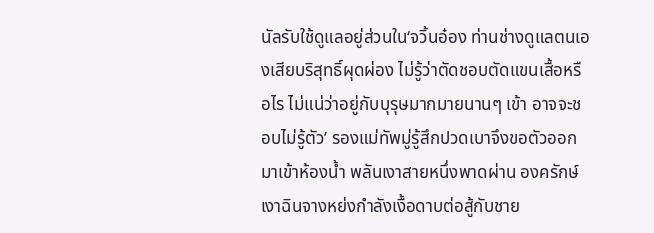นัลรับใช้ดูแลอยู่ส่วนใน‘จวิ้นอ๋อง ท่านช่างดูแลตนเองเสียบริสุทธิ์ผุดผ่อง ไม่รู้ว่าตัดชอบตัดแขนเสื้อหรือไร ไม่แน่ว่าอยู่กับบุรุษมากมายนานๆ เข้า อาจจะชอบไม่รู้ตัว’ รองแม่ทัพมู่รู้สึกปวดเบาจึงขอตัวออกมาเข้าห้องน้ำ พลันเงาสายหนึ่งพาดผ่าน องครักษ์เงาฉินจางหย่งกำลังเงื้อดาบต่อสู้กับชาย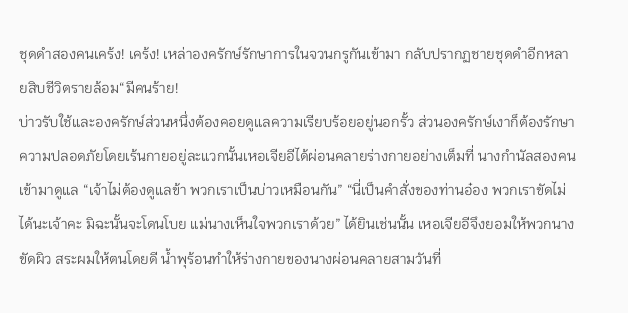ชุดดำสองคนเคร้ง! เคร้ง! เหล่าองครักษ์รักษาการในจวนกรูกันเข้ามา กลับปรากฏชายชุดดำอีกหลายสิบชีวิตรายล้อม“มีคนร้าย!
บ่าวรับใช้และองครักษ์ส่วนหนึ่งต้องคอยดูแลความเรียบร้อยอยู่นอกรั้ว ส่วนองครักษ์เงาก็ต้องรักษาความปลอดภัยโดยเร้นกายอยู่ละแวกนั้นเหอเจียอีได้ผ่อนคลายร่างกายอย่างเต็มที่ นางกำนัลสองคนเข้ามาดูแล “เจ้าไม่ต้องดูแลข้า พวกเราเป็นบ่าวเหมือนกัน” “นี่เป็นคำสั่งของท่านอ๋อง พวกเราขัดไม่ได้นะเจ้าคะ มิฉะนั้นจะโดนโบย แม่นางเห็นใจพวกเราด้วย” ได้ยินเช่นนั้น เหอเจียอีจึงยอมให้พวกนางขัดผิว สระผมให้ตนโดยดี น้ำพุร้อนทำให้ร่างกายของนางผ่อนคลายสามวันที่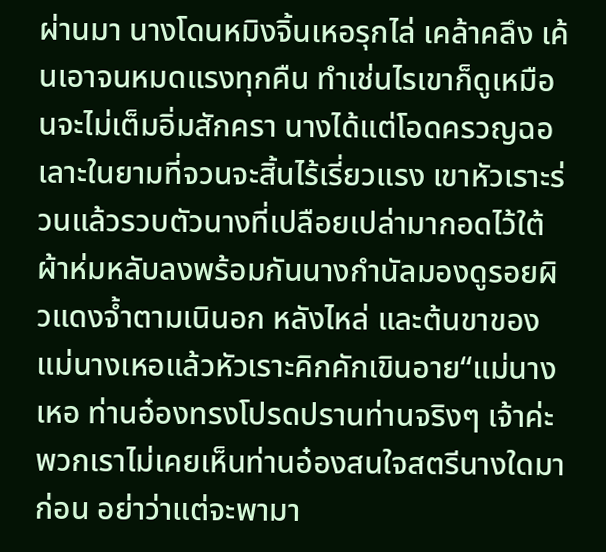ผ่านมา นางโดนหมิงจิ้นเหอรุกไล่ เคล้าคลึง เค้นเอาจนหมดแรงทุกคืน ทำเช่นไรเขาก็ดูเหมือนจะไม่เต็มอิ่มสักครา นางได้แต่โอดครวญฉอเลาะในยามที่จวนจะสิ้นไร้เรี่ยวแรง เขาหัวเราะร่วนแล้วรวบตัวนางที่เปลือยเปล่ามากอดไว้ใต้ผ้าห่มหลับลงพร้อมกันนางกำนัลมองดูรอยผิวแดงจ้ำตามเนินอก หลังไหล่ และต้นขาของแม่นางเหอแล้วหัวเราะคิกคักเขินอาย“แม่นางเหอ ท่านอ๋องทรงโปรดปรานท่านจริงๆ เจ้าค่ะ พวกเราไม่เคยเห็นท่านอ๋องสนใจสตรีนางใดมาก่อน อย่าว่าแต่จะพามา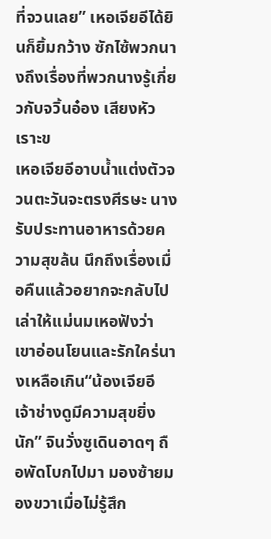ที่จวนเลย” เหอเจียอีได้ยินก็ยิ้มกว้าง ซักไซ้พวกนางถึงเรื่องที่พวกนางรู้เกี่ยวกับจวิ้นอ๋อง เสียงหัวเราะข
เหอเจียอีอาบน้ำแต่งตัวจวนตะวันจะตรงศีรษะ นางรับประทานอาหารด้วยความสุขล้น นึกถึงเรื่องเมื่อคืนแล้วอยากจะกลับไปเล่าให้แม่นมเหอฟังว่า เขาอ่อนโยนและรักใคร่นางเหลือเกิน“น้องเจียอี เจ้าช่างดูมีความสุขยิ่งนัก” จินวั่งซูเดินอาดๆ ถือพัดโบกไปมา มองซ้ายมองขวาเมื่อไม่รู้สึก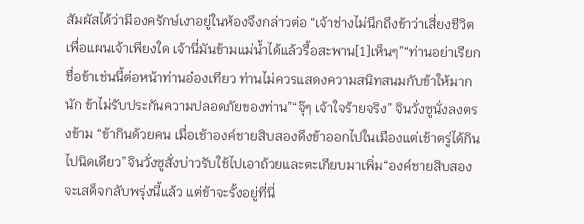สัมผัสได้ว่ามีองครักษ์เงาอยู่ในห้องจึงกล่าวต่อ “เจ้าช่างไม่นึกถึงข้าว่าเสี่ยงชีวิตเพื่อแผนเจ้าเพียงใด เจ้านี่มันข้ามแม่น้ำได้แล้วรื้อสะพาน[1]เห็นๆ”“ท่านอย่าเรียกชื่อข้าเช่นนี้ต่อหน้าท่านอ๋องเทียว ท่านไม่ควรแสดงความสนิทสนมกับข้าให้มากนัก ข้าไม่รับประกันความปลอดภัยของท่าน”“จุ๊ๆ เจ้าใจร้ายจริง” จินวั่งซูนั่งลงตรงข้าม “ข้ากินด้วยคน เมื่อเช้าองค์ชายสิบสองดึงข้าออกไปในเมืองแต่เช้าตรู่ได้กินไปนิดเดียว”จินวั่งซูสั่งบ่าวรับใช้ไปเอาถ้วยและตะเกียบมาเพิ่ม“องค์ชายสิบสองจะเสด็จกลับพรุ่งนี้แล้ว แต่ข้าจะรั้งอยู่ที่นี่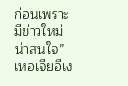ก่อนเพราะมีข่าวใหม่น่าสนใจ”เหอเจียอีเง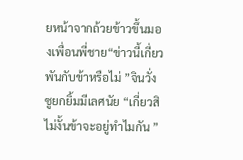ยหน้าจากถ้วยข้าวขึ้นมองเพื่อนพี่ชาย“ข่าวนี้เกี่ยวพันกับข้าหรือไม่ ”จินวั่งซูยกยิ้มมีเลศนัย “เกี่ยวสิ ไม่งั้นข้าจะอยู่ทำไมกัน ”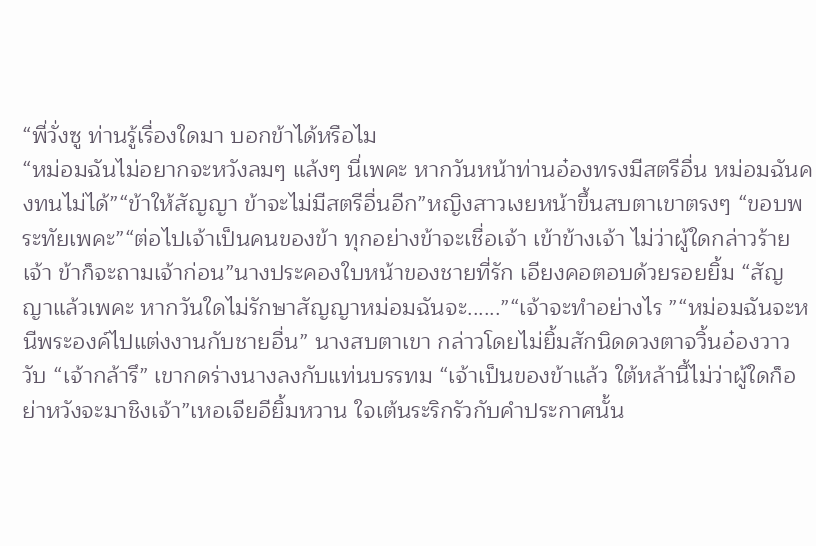“พี่วั่งซู ท่านรู้เรื่องใดมา บอกข้าได้หรือไม
“หม่อมฉันไม่อยากจะหวังลมๆ แล้งๆ นี่เพคะ หากวันหน้าท่านอ๋องทรงมีสตรีอื่น หม่อมฉันคงทนไม่ได้”“ข้าให้สัญญา ข้าจะไม่มีสตรีอื่นอีก”หญิงสาวเงยหน้าขึ้นสบตาเขาตรงๆ “ขอบพระทัยเพคะ”“ต่อไปเจ้าเป็นคนของข้า ทุกอย่างข้าจะเชื่อเจ้า เข้าข้างเจ้า ไม่ว่าผู้ใดกล่าวร้ายเจ้า ข้าก็จะถามเจ้าก่อน”นางประคองใบหน้าของชายที่รัก เอียงคอตอบด้วยรอยยิ้ม “สัญญาแล้วเพคะ หากวันใดไม่รักษาสัญญาหม่อมฉันจะ......”“เจ้าจะทำอย่างไร ”“หม่อมฉันจะหนีพระองค์ไปแต่งงานกับชายอื่น” นางสบตาเขา กล่าวโดยไม่ยิ้มสักนิดดวงตาจวิ้นอ๋องวาววับ “เจ้ากล้ารึ” เขากดร่างนางลงกับแท่นบรรทม “เจ้าเป็นของข้าแล้ว ใต้หล้านี้ไม่ว่าผู้ใดก็อย่าหวังจะมาชิงเจ้า”เหอเจียอียิ้มหวาน ใจเต้นระริกรัวกับคำประกาศนั้น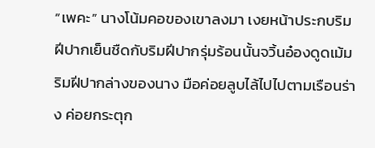“เพคะ” นางโน้มคอของเขาลงมา เงยหน้าประกบริมฝีปากเย็นชืดกับริมฝีปากรุ่มร้อนนั้นจวิ้นอ๋องดูดเม้มริมฝีปากล่างของนาง มือค่อยลูบไล้ไปไปตามเรือนร่าง ค่อยกระตุก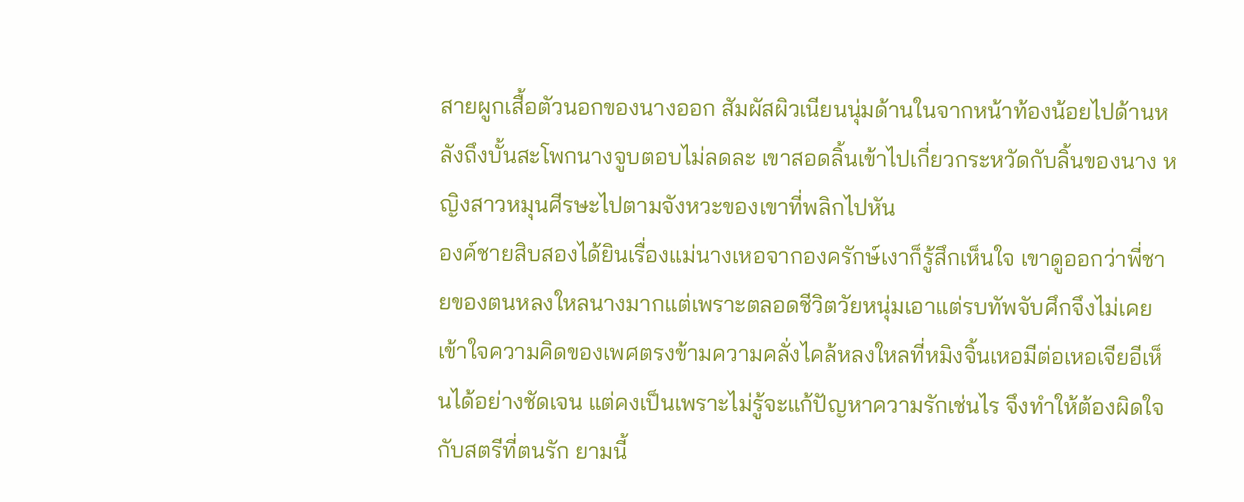สายผูกเสื้อตัวนอกของนางออก สัมผัสผิวเนียนนุ่มด้านในจากหน้าท้องน้อยไปด้านหลังถึงบั้นสะโพกนางจูบตอบไม่ลดละ เขาสอดลิ้นเข้าไปเกี่ยวกระหวัดกับลิ้นของนาง หญิงสาวหมุนศีรษะไปตามจังหวะของเขาที่พลิกไปหัน
องค์ชายสิบสองได้ยินเรื่องแม่นางเหอจากองครักษ์เงาก็รู้สึกเห็นใจ เขาดูออกว่าพี่ชายของตนหลงใหลนางมากแต่เพราะตลอดชีวิตวัยหนุ่มเอาแต่รบทัพจับศึกจึงไม่เคยเข้าใจความคิดของเพศตรงข้ามความคลั่งไคล้หลงใหลที่หมิงจิ้นเหอมีต่อเหอเจียอีเห็นได้อย่างชัดเจน แต่คงเป็นเพราะไม่รู้จะแก้ปัญหาความรักเช่นไร จึงทำให้ต้องผิดใจกับสตรีที่ตนรัก ยามนี้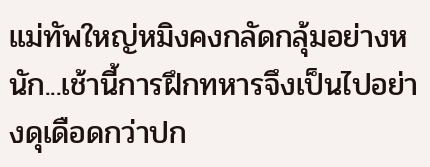แม่ทัพใหญ่หมิงคงกลัดกลุ้มอย่างหนัก...เช้านี้การฝึกทหารจึงเป็นไปอย่างดุเดือดกว่าปก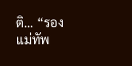ติ... “รองแม่ทัพ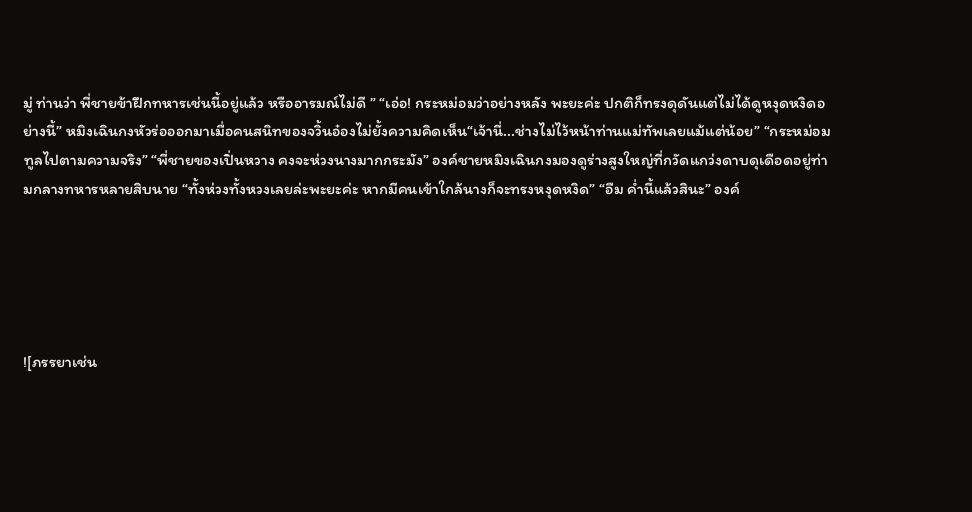มู่ ท่านว่า พี่ชายข้าฝึกทหารเช่นนี้อยู่แล้ว หรืออารมณ์ไม่ดี ” “เอ่อ! กระหม่อมว่าอย่างหลัง พะยะค่ะ ปกติก็ทรงดุดันแต่ไม่ได้ดูหงุดหงิดอย่างนี้” หมิงเฉินกงหัวร่อออกมาเมื่อคนสนิทของจวิ้นอ๋องไม่ยั้งความคิดเห็น“เจ้านี่...ช่างไม่ไว้หน้าท่านแม่ทัพเลยแม้แต่น้อย” “กระหม่อมทูลไปตามความจริง” “พี่ชายของเปิ่นหวาง คงจะห่วงนางมากกระมัง” องค์ชายหมิงเฉินกงมองดูร่างสูงใหญ่ที่กวัดแกว่งดาบดุเดือดอยู่ท่ามกลางทหารหลายสิบนาย “ทั้งห่วงทั้งหวงเลยล่ะพะยะค่ะ หากมีคนเข้าใกล้นางก็จะทรงหงุดหงิด” “อืม ค่ำนี้แล้วสินะ” องค์





![ภรรยาเช่น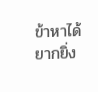ข้าหาได้ยากยิ่ง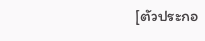[ตัวประกอ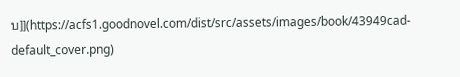บ]](https://acfs1.goodnovel.com/dist/src/assets/images/book/43949cad-default_cover.png)